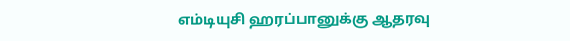எம்டியுசி ஹரப்பானுக்கு ஆதரவு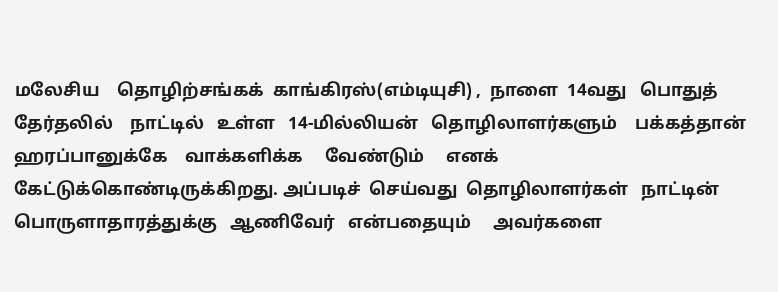மலேசிய    தொழிற்சங்கக்  காங்கிரஸ்(எம்டியுசி) ,  நாளை  14வது   பொதுத்  தேர்தலில்    நாட்டில்   உள்ள   14-மில்லியன்   தொழிலாளர்களும்    பக்கத்தான்   ஹரப்பானுக்கே    வாக்களிக்க     வேண்டும்     எனக்  கேட்டுக்கொண்டிருக்கிறது. அப்படிச்  செய்வது  தொழிலாளர்கள்   நாட்டின்   பொருளாதாரத்துக்கு   ஆணிவேர்   என்பதையும்     அவர்களை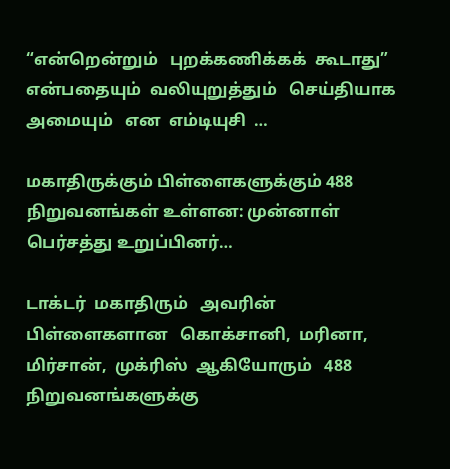“என்றென்றும்   புறக்கணிக்கக்  கூடாது”  என்பதையும்  வலியுறுத்தும்   செய்தியாக   அமையும்   என  எம்டியுசி  …

மகாதிருக்கும் பிள்ளைகளுக்கும் 488 நிறுவனங்கள் உள்ளன: முன்னாள் பெர்சத்து உறுப்பினர்…

டாக்டர்  மகாதிரும்   அவரின்  பிள்ளைகளான   கொக்சானி,  மரினா,  மிர்சான்,  முக்ரிஸ்  ஆகியோரும்   488  நிறுவனங்களுக்கு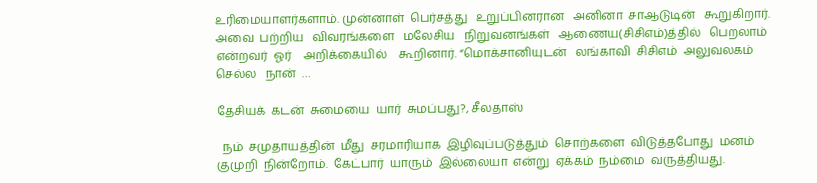உரிமையாளர்களாம். முன்னாள்  பெர்சத்து   உறுப்பினரான   அனினா  சாஆடுடின்   கூறுகிறார். அவை  பற்றிய   விவரங்களை   மலேசிய   நிறுவனங்கள்   ஆணைய(சிசிஎம்)த்தில்   பெறலாம்   என்றவர்  ஓர்    அறிக்கையில்    கூறினார். “மொக்சானியுடன்   லங்காவி  சிசிஎம்  அலுவலகம்   செல்ல   நான்  …

தேசியக்  கடன்  சுமையை  யார்  சுமப்பது?, சீலதாஸ்

  நம்  சமுதாயத்தின்  மீது  சரமாரியாக  இழிவுப்படுத்தும்  சொற்களை  விடுத்தபோது  மனம்  குமுறி  நின்றோம்.  கேட்பார்  யாரும்  இல்லையா  என்று  ஏக்கம்  நம்மை  வருத்தியது.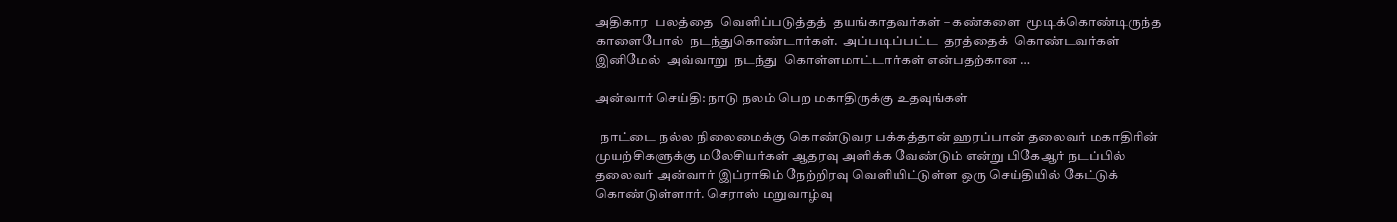அதிகார  பலத்தை  வெளிப்படுத்தத்  தயங்காதவர்கள் – கண்களை  மூடிக்கொண்டிருந்த  காளைபோல்  நடந்துகொண்டார்கள்.  அப்படிப்பட்ட  தரத்தைக்  கொண்டவர்கள்  இனிமேல்  அவ்வாறு  நடந்து  கொள்ளமாட்டார்கள் என்பதற்கான …

அன்வார் செய்தி: நாடு நலம் பெற மகாதிருக்கு உதவுங்கள்

  நாட்டை நல்ல நிலைமைக்கு கொண்டுவர பக்கத்தான் ஹரப்பான் தலைவர் மகாதிரின் முயற்சிகளுக்கு மலேசியர்கள் ஆதரவு அளிக்க வேண்டும் என்று பிகேஆர் நடப்பில் தலைவர் அன்வார் இப்ராகிம் நேற்றிரவு வெளியிட்டுள்ள ஒரு செய்தியில் கேட்டுக் கொண்டுள்ளார். செராஸ் மறுவாழ்வு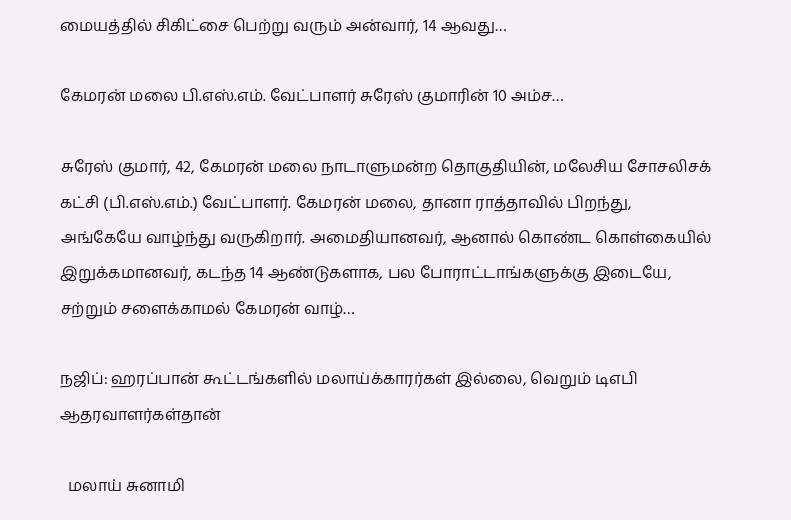மையத்தில் சிகிட்சை பெற்று வரும் அன்வார், 14 ஆவது…

கேமரன் மலை பி.எஸ்.எம். வேட்பாளர் சுரேஸ் குமாரின் 10 அம்ச…

சுரேஸ் குமார், 42, கேமரன் மலை நாடாளுமன்ற தொகுதியின், மலேசிய சோசலிசக் கட்சி (பி.எஸ்.எம்.) வேட்பாளர். கேமரன் மலை, தானா ராத்தாவில் பிறந்து, அங்கேயே வாழ்ந்து வருகிறார். அமைதியானவர், ஆனால் கொண்ட கொள்கையில் இறுக்கமானவர், கடந்த 14 ஆண்டுகளாக, பல போராட்டாங்களுக்கு இடையே, சற்றும் சளைக்காமல் கேமரன் வாழ்…

நஜிப்: ஹரப்பான் கூட்டங்களில் மலாய்க்காரர்கள் இல்லை, வெறும் டிஎபி ஆதரவாளர்கள்தான்

  மலாய் சுனாமி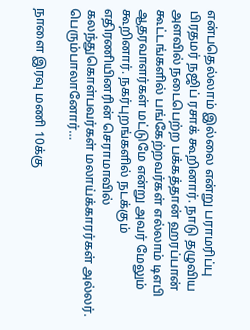என்பதெல்லாம் இல்லை என்று பராமரிப்பு பிரதமர் நஜிப் ரசாக் கூறினார். நாடு தழுவிய அளவில் நடைபெற்ற பக்கத்தான் ஹரப்பான் கூட்டங்களில் பங்கேற்றவர்கள் எல்லாம் டிஎபி ஆதரவாளர்கள் மட்டுமே என்று அவர் மேலும் கூறினார். நகர்புறங்களில் நடக்கும் எதிரணியினரின் செராமாவில் கலந்துகொள்பவர்கள் மலாய்க்காரர்கள் அல்லர். பெரும்பாலானோர்…

நாளை இரவு மணி 10க்கு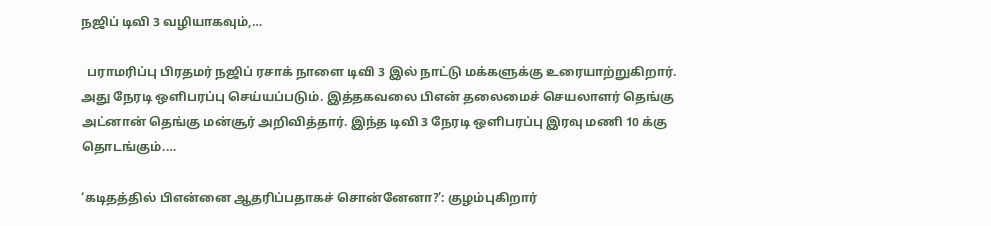நஜிப் டிவி 3 வழியாகவும்,…

  பராமரிப்பு பிரதமர் நஜிப் ரசாக் நாளை டிவி 3 இல் நாட்டு மக்களுக்கு உரையாற்றுகிறார். அது நேரடி ஒளிபரப்பு செய்யப்படும். இத்தகவலை பிஎன் தலைமைச் செயலாளர் தெங்கு அட்னான் தெங்கு மன்சூர் அறிவித்தார். இந்த டிவி 3 நேரடி ஒளிபரப்பு இரவு மணி 10 க்கு தொடங்கும்.…

‘கடிதத்தில் பிஎன்னை ஆதரிப்பதாகச் சொன்னேனா?’: குழம்புகிறார்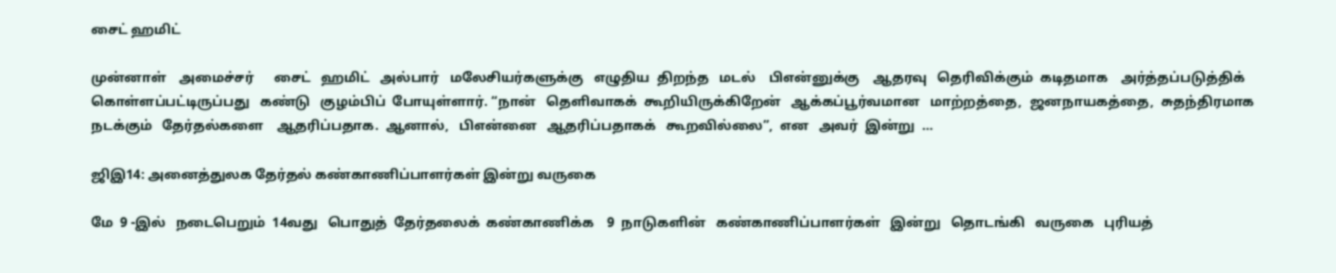சைட் ஹமிட்

முன்னாள்    அமைச்சர்      சைட்   ஹமிட்   அல்பார்   மலேசியர்களுக்கு   எழுதிய  திறந்த   மடல்    பிஎன்னுக்கு    ஆதரவு   தெரிவிக்கும்  கடிதமாக    அர்த்தப்படுத்திக்   கொள்ளப்பட்டிருப்பது   கண்டு   குழம்பிப்  போயுள்ளார். “நான்   தெளிவாகக்  கூறியிருக்கிறேன்   ஆக்கப்பூர்வமான   மாற்றத்தை,  ஜனநாயகத்தை,  சுதந்திரமாக    நடக்கும்   தேர்தல்களை    ஆதரிப்பதாக.  ஆனால்,   பிஎன்னை   ஆதரிப்பதாகக்   கூறவில்லை”,  என   அவர்  இன்று  …

ஜிஇ14: அனைத்துலக தேர்தல் கண்காணிப்பாளர்கள் இன்று வருகை

மே  9 -இல்   நடைபெறும்  14வது   பொதுத்  தேர்தலைக்  கண்காணிக்க    9  நாடுகளின்   கண்காணிப்பாளர்கள்   இன்று   தொடங்கி   வருகை   புரியத்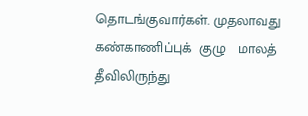தொடங்குவார்கள். முதலாவது   கண்காணிப்புக்  குழு   மாலத்   தீவிலிருந்து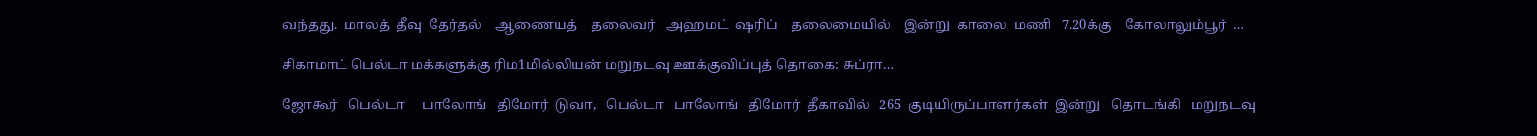வந்தது.  மாலத்  தீவு  தேர்தல்    ஆணையத்    தலைவர்   அஹமட்  ஷரிப்    தலைமையில்    இன்று  காலை  மணி   7.20க்கு    கோலாலும்பூர்  …

சிகாமாட் பெல்டா மக்களுக்கு ரிம1மில்லியன் மறுநடவு ஊக்குவிப்புத் தொகை: சுப்ரா…

ஜோகூர்   பெல்டா     பாலோங்   திமோர்  டுவா,   பெல்டா   பாலோங்   திமோர்  தீகாவில்   265  குடியிருப்பாளர்கள்  இன்று   தொடங்கி   மறுநடவு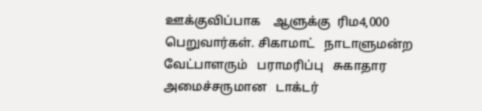ஊக்குவிப்பாக    ஆளுக்கு  ரிம4,000     பெறுவார்கள். சிகாமாட்   நாடாளுமன்ற   வேட்பாளரும்   பராமரிப்பு   சுகாதார   அமைச்சருமான   டாக்டர்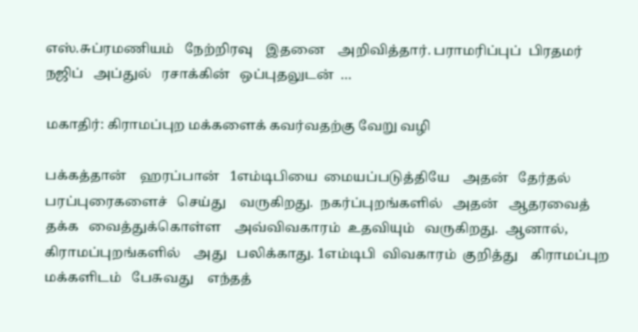எஸ்.சுப்ரமணியம்   நேற்றிரவு    இதனை    அறிவித்தார். பராமரிப்புப்  பிரதமர்   நஜிப்   அப்துல்   ரசாக்கின்   ஒப்புதலுடன்  …

மகாதிர்: கிராமப்புற மக்களைக் கவர்வதற்கு வேறு வழி

பக்கத்தான்    ஹரப்பான்   1எம்டிபியை  மையப்படுத்தியே    அதன்   தேர்தல்  பரப்புரைகளைச்   செய்து    வருகிறது.  நகர்ப்புறங்களில்   அதன்   ஆதரவைத்   தக்க   வைத்துக்கொள்ள    அவ்விவகாரம்  உதவியும்   வருகிறது.  ஆனால்,  கிராமப்புறங்களில்    அது   பலிக்காது. 1எம்டிபி  விவகாரம்  குறித்து    கிராமப்புற   மக்களிடம்   பேசுவது    எந்தத்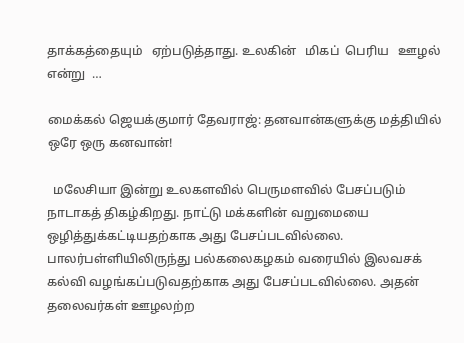தாக்கத்தையும்   ஏற்படுத்தாது. உலகின்   மிகப்  பெரிய   ஊழல்   என்று  …

மைக்கல் ஜெயக்குமார் தேவராஜ்: தனவான்களுக்கு மத்தியில் ஒரே ஒரு கனவான்!

  மலேசியா இன்று உலகளவில் பெருமளவில் பேசப்படும் நாடாகத் திகழ்கிறது. நாட்டு மக்களின் வறுமையை ஒழித்துக்கட்டியதற்காக அது பேசப்படவில்லை. பாலர்பள்ளியிலிருந்து பல்கலைகழகம் வரையில் இலவசக் கல்வி வழங்கப்படுவதற்காக அது பேசப்படவில்லை. அதன் தலைவர்கள் ஊழலற்ற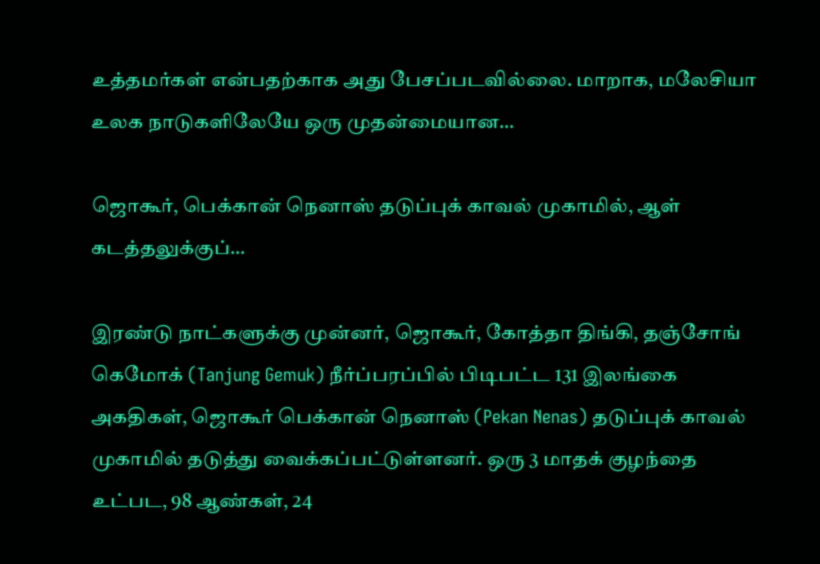உத்தமர்கள் என்பதற்காக அது பேசப்படவில்லை. மாறாக, மலேசியா உலக நாடுகளிலேயே ஒரு முதன்மையான…

ஜொகூர், பெக்கான் நெனாஸ் தடுப்புக் காவல் முகாமில், ஆள் கடத்தலுக்குப்…

இரண்டு நாட்களுக்கு முன்னர், ஜொகூர், கோத்தா திங்கி, தஞ்சோங் கெமோக் (Tanjung Gemuk) நீர்ப்பரப்பில் பிடிபட்ட 131 இலங்கை அகதிகள், ஜொகூர் பெக்கான் நெனாஸ் (Pekan Nenas) தடுப்புக் காவல் முகாமில் தடுத்து வைக்கப்பட்டுள்ளனர். ஒரு 3 மாதக் குழந்தை உட்பட, 98 ஆண்கள், 24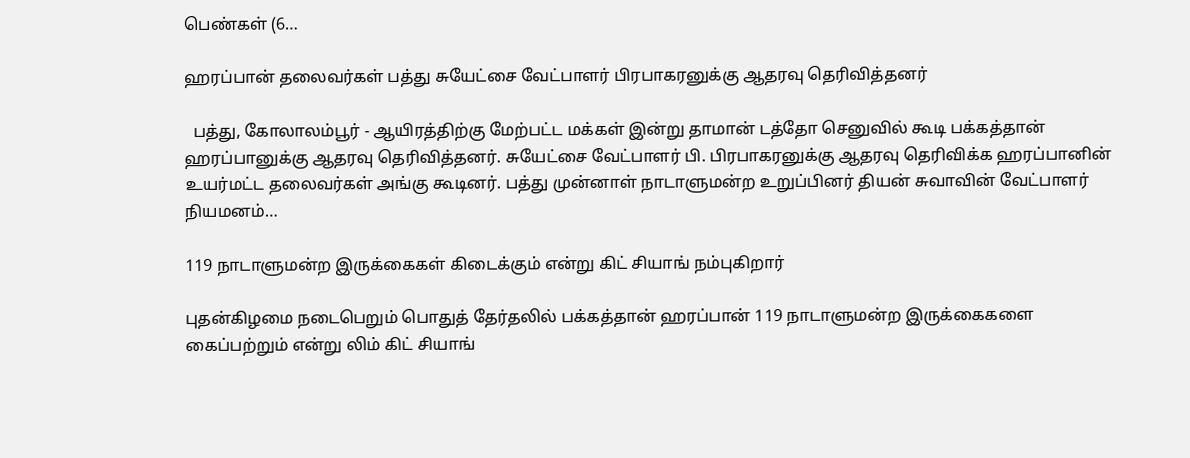பெண்கள் (6…

ஹரப்பான் தலைவர்கள் பத்து சுயேட்சை வேட்பாளர் பிரபாகரனுக்கு ஆதரவு தெரிவித்தனர்

  பத்து, கோலாலம்பூர் - ஆயிரத்திற்கு மேற்பட்ட மக்கள் இன்று தாமான் டத்தோ செனுவில் கூடி பக்கத்தான் ஹரப்பானுக்கு ஆதரவு தெரிவித்தனர். சுயேட்சை வேட்பாளர் பி. பிரபாகரனுக்கு ஆதரவு தெரிவிக்க ஹரப்பானின் உயர்மட்ட தலைவர்கள் அங்கு கூடினர். பத்து முன்னாள் நாடாளுமன்ற உறுப்பினர் தியன் சுவாவின் வேட்பாளர் நியமனம்…

119 நாடாளுமன்ற இருக்கைகள் கிடைக்கும் என்று கிட் சியாங் நம்புகிறார்

புதன்கிழமை நடைபெறும் பொதுத் தேர்தலில் பக்கத்தான் ஹரப்பான் 119 நாடாளுமன்ற இருக்கைகளை கைப்பற்றும் என்று லிம் கிட் சியாங்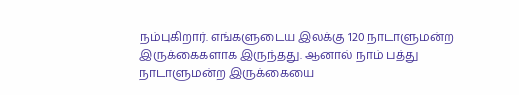நம்புகிறார். எங்களுடைய இலக்கு 120 நாடாளுமன்ற இருக்கைகளாக இருந்தது. ஆனால் நாம் பத்து நாடாளுமன்ற இருக்கையை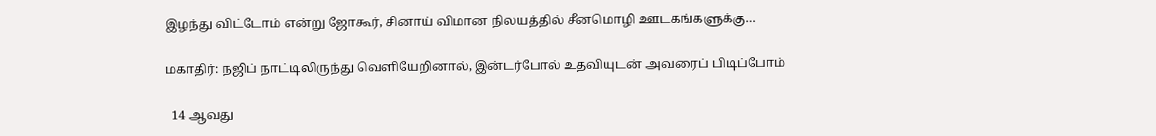இழந்து விட்டோம் என்று ஜோகூர், சினாய் விமான நிலயத்தில் சீனமொழி ஊடகங்களுக்கு…

மகாதிர்: நஜிப் நாட்டிலிருந்து வெளியேறினால், இன்டர்போல் உதவியுடன் அவரைப் பிடிப்போம்

  14 ஆவது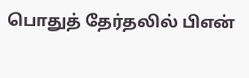பொதுத் தேர்தலில் பிஎன்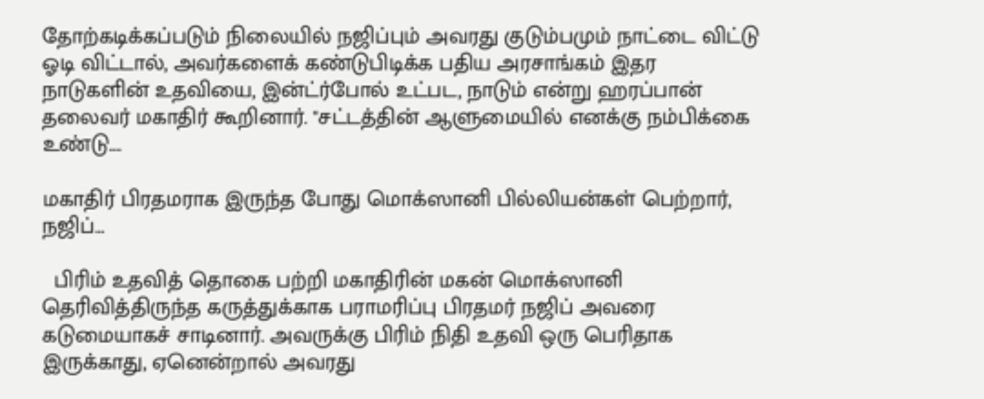தோற்கடிக்கப்படும் நிலையில் நஜிப்பும் அவரது குடும்பமும் நாட்டை விட்டு ஓடி விட்டால், அவர்களைக் கண்டுபிடிக்க பதிய அரசாங்கம் இதர நாடுகளின் உதவியை, இன்ட்ர்போல் உட்பட, நாடும் என்று ஹரப்பான் தலைவர் மகாதிர் கூறினார். "சட்டத்தின் ஆளுமையில் எனக்கு நம்பிக்கை உண்டு.…

மகாதிர் பிரதமராக இருந்த போது மொக்ஸானி பில்லியன்கள் பெற்றார், நஜிப்…

  பிரிம் உதவித் தொகை பற்றி மகாதிரின் மகன் மொக்ஸானி தெரிவித்திருந்த கருத்துக்காக பராமரிப்பு பிரதமர் நஜிப் அவரை கடுமையாகச் சாடினார். அவருக்கு பிரிம் நிதி உதவி ஒரு பெரிதாக இருக்காது, ஏனென்றால் அவரது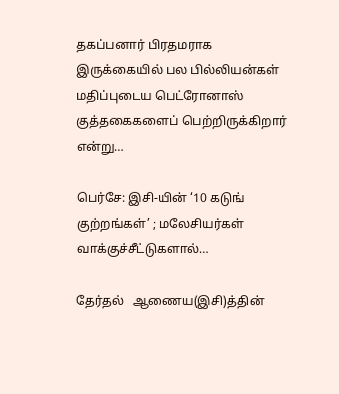தகப்பனார் பிரதமராக இருக்கையில் பல பில்லியன்கள் மதிப்புடைய பெட்ரோனாஸ் குத்தகைகளைப் பெற்றிருக்கிறார் என்று…

பெர்சே: இசி-யின் ‘10 கடுங் குற்றங்கள்’ ; மலேசியர்கள் வாக்குச்சீட்டுகளால்…

தேர்தல்   ஆணைய(இசி)த்தின்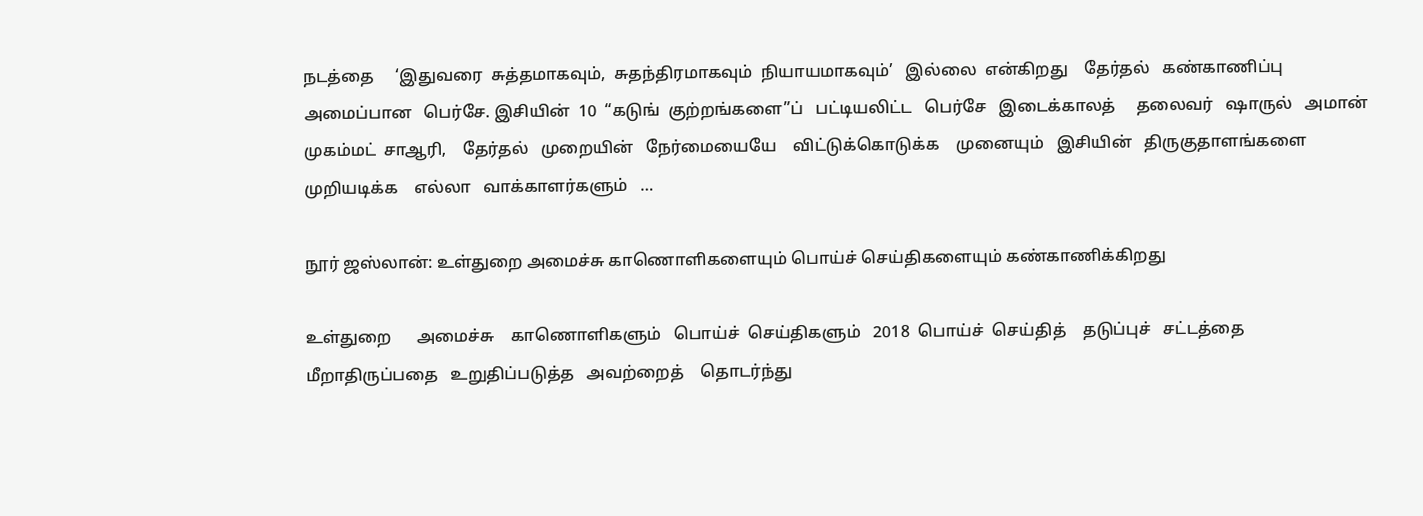நடத்தை     ‘இதுவரை  சுத்தமாகவும்,  சுதந்திரமாகவும்  நியாயமாகவும்’   இல்லை  என்கிறது    தேர்தல்   கண்காணிப்பு   அமைப்பான   பெர்சே. இசியின்  10  “கடுங்  குற்றங்களை”ப்   பட்டியலிட்ட   பெர்சே   இடைக்காலத்     தலைவர்   ஷாருல்   அமான்   முகம்மட்  சாஆரி,    தேர்தல்   முறையின்   நேர்மையையே    விட்டுக்கொடுக்க    முனையும்   இசியின்   திருகுதாளங்களை   முறியடிக்க    எல்லா   வாக்காளர்களும்   …

நூர் ஜஸ்லான்: உள்துறை அமைச்சு காணொளிகளையும் பொய்ச் செய்திகளையும் கண்காணிக்கிறது

உள்துறை      அமைச்சு    காணொளிகளும்   பொய்ச்  செய்திகளும்   2018  பொய்ச்  செய்தித்    தடுப்புச்   சட்டத்தை   மீறாதிருப்பதை   உறுதிப்படுத்த   அவற்றைத்    தொடர்ந்து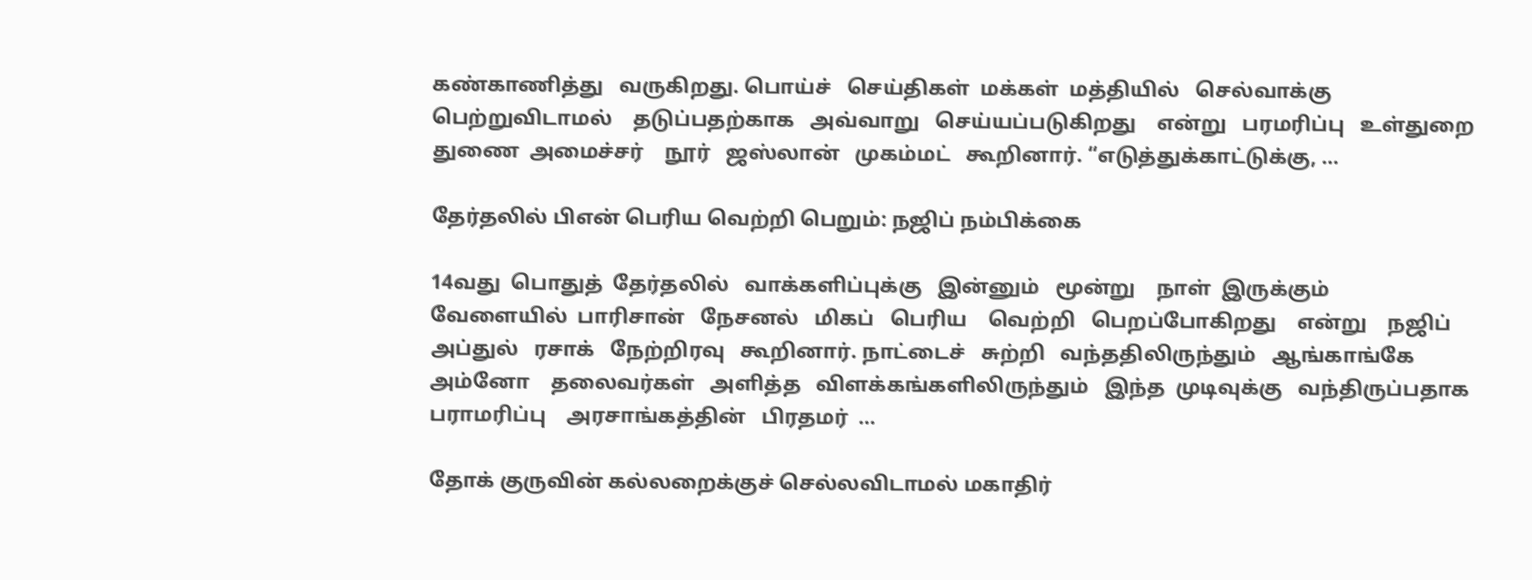கண்காணித்து   வருகிறது. பொய்ச்   செய்திகள்  மக்கள்  மத்தியில்   செல்வாக்கு  பெற்றுவிடாமல்    தடுப்பதற்காக   அவ்வாறு   செய்யப்படுகிறது    என்று   பரமரிப்பு   உள்துறை  துணை  அமைச்சர்    நூர்   ஜஸ்லான்   முகம்மட்   கூறினார். “எடுத்துக்காட்டுக்கு, …

தேர்தலில் பிஎன் பெரிய வெற்றி பெறும்: நஜிப் நம்பிக்கை

14வது  பொதுத்  தேர்தலில்   வாக்களிப்புக்கு   இன்னும்   மூன்று    நாள்  இருக்கும்   வேளையில்  பாரிசான்   நேசனல்   மிகப்   பெரிய    வெற்றி   பெறப்போகிறது    என்று    நஜிப்   அப்துல்   ரசாக்   நேற்றிரவு   கூறினார். நாட்டைச்   சுற்றி   வந்ததிலிருந்தும்   ஆங்காங்கே    அம்னோ    தலைவர்கள்   அளித்த   விளக்கங்களிலிருந்தும்   இந்த  முடிவுக்கு   வந்திருப்பதாக   பராமரிப்பு    அரசாங்கத்தின்   பிரதமர்  …

தோக் குருவின் கல்லறைக்குச் செல்லவிடாமல் மகாதிர்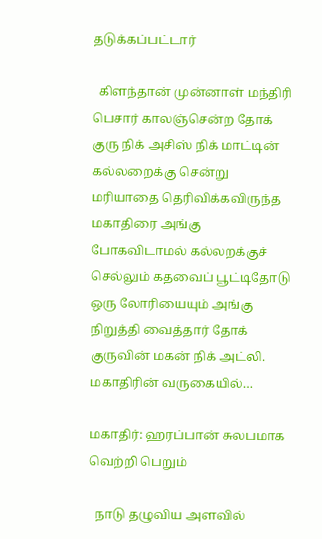தடுக்கப்பட்டார்

  கிளந்தான் முன்னாள் மந்திரி பெசார் காலஞ்சென்ற தோக் குரு நிக் அசிஸ் நிக் மாட்டின் கல்லறைக்கு சென்று மரியாதை தெரிவிக்கவிருந்த மகாதிரை அங்கு போகவிடாமல் கல்லறக்குச் செல்லும் கதவைப் பூட்டிதோடு ஒரு லோரியையும் அங்கு நிறுத்தி வைத்தார் தோக் குருவின் மகன் நிக் அட்லி. மகாதிரின் வருகையில்…

மகாதிர்: ஹரப்பான் சுலபமாக வெற்றி பெறும்

  நாடு தழுவிய அளவில்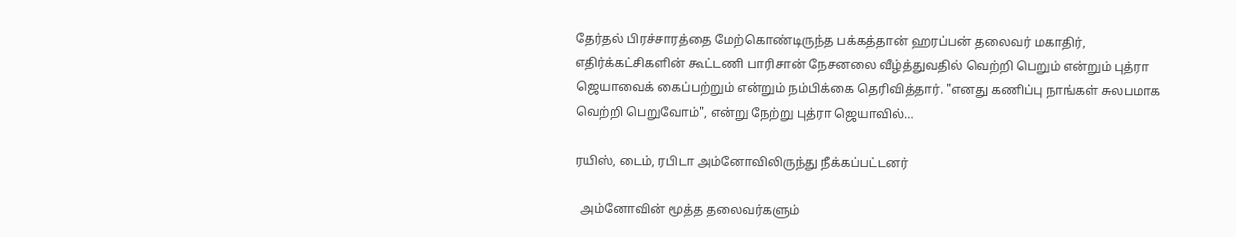தேர்தல் பிரச்சாரத்தை மேற்கொண்டிருந்த பக்கத்தான் ஹரப்பன் தலைவர் மகாதிர், எதிர்க்கட்சிகளின் கூட்டணி பாரிசான் நேசனலை வீழ்த்துவதில் வெற்றி பெறும் என்றும் புத்ரா ஜெயாவைக் கைப்பற்றும் என்றும் நம்பிக்கை தெரிவித்தார். "எனது கணிப்பு நாங்கள் சுலபமாக வெற்றி பெறுவோம்", என்று நேற்று புத்ரா ஜெயாவில்…

ரயிஸ், டைம், ரபிடா அம்னோவிலிருந்து நீக்கப்பட்டனர்

  அம்னோவின் மூத்த தலைவர்களும்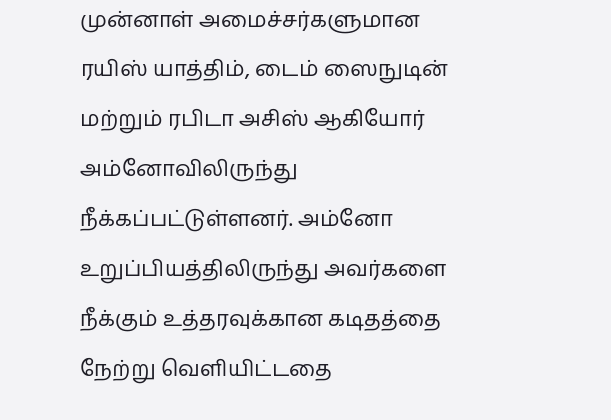முன்னாள் அமைச்சர்களுமான ரயிஸ் யாத்திம், டைம் ஸைநுடின் மற்றும் ரபிடா அசிஸ் ஆகியோர் அம்னோவிலிருந்து நீக்கப்பட்டுள்ளனர். அம்னோ உறுப்பியத்திலிருந்து அவர்களை நீக்கும் உத்தரவுக்கான கடிதத்தை நேற்று வெளியிட்டதை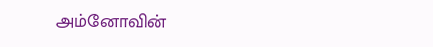அம்னோவின்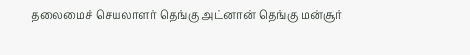தலைமைச் செயலாளர் தெங்கு அட்னான் தெங்கு மன்சூர்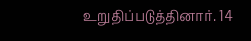உறுதிப்படுத்தினார். 14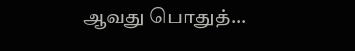ஆவது பொதுத்…